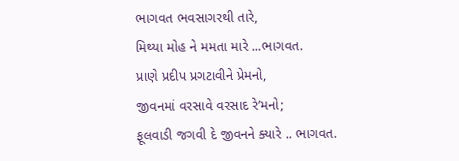ભાગવત ભવસાગરથી તારે,
મિથ્યા મોહ ને મમતા મારે ...ભાગવત.
પ્રાણે પ્રદીપ પ્રગટાવીને પ્રેમનો,
જીવનમાં વરસાવે વરસાદ રે’મનો;
ફૂલવાડી જગવી દે જીવનને ક્યારે .. ભાગવત.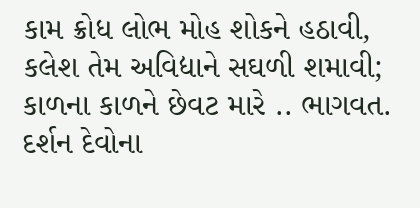કામ ક્રોધ લોભ મોહ શોકને હઠાવી,
કલેશ તેમ અવિદ્યાને સઘળી શમાવી;
કાળના કાળને છેવટ મારે .. ભાગવત.
દર્શન દેવોના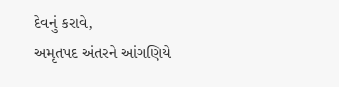દેવનું કરાવે,
અમૃતપદ અંતરને આંગણિયે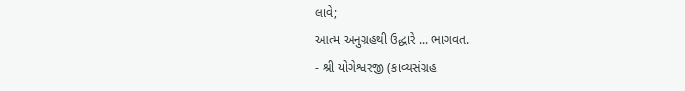લાવે;
આત્મ અનુગ્રહથી ઉદ્ધારે ... ભાગવત.
- શ્રી યોગેશ્વરજી (કાવ્યસંગ્રહ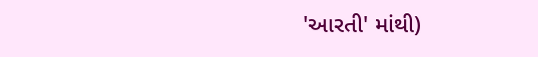'આરતી' માંથી)